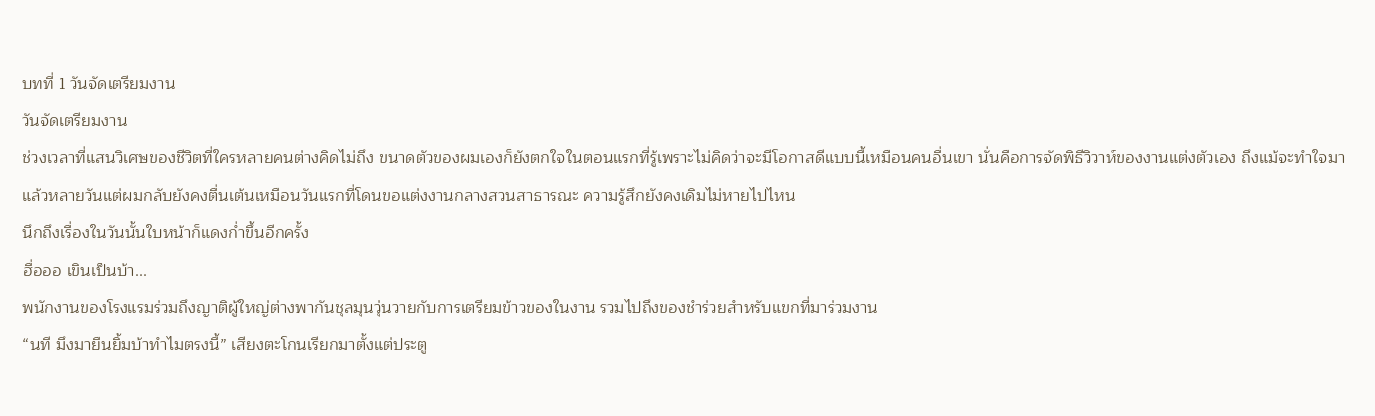บทที่ 1 วันจัดเตรียมงาน
วันจัดเตรียมงาน
ช่วงเวลาที่แสนวิเศษของชีวิตที่ใครหลายคนต่างคิดไม่ถึง ขนาดตัวของผมเองก็ยังตกใจในตอนแรกที่รู้เพราะไม่คิดว่าจะมีโอกาสดีแบบนี้เหมือนคนอื่นเขา นั่นคือการจัดพิธีวิวาห์ของงานแต่งตัวเอง ถึงแม้จะทำใจมาแล้วหลายวันแต่ผมกลับยังคงตื่นเต้นเหมือนวันแรกที่โดนขอแต่งงานกลางสวนสาธารณะ ความรู้สึกยังคงเดิมไม่หายไปไหน
นึกถึงเรื่องในวันนั้นใบหน้าก็แดงก่ำขึ้นอีกครั้ง
ฮื่อออ เขินเป็นบ้า...
พนักงานของโรงแรมร่วมถึงญาติผู้ใหญ่ต่างพากันชุลมุนวุ่นวายกับการเตรียมข้าวของในงาน รวมไปถึงของชำร่วยสำหรับแขกที่มาร่วมงาน
“นที มึงมายืนยิ้มบ้าทำไมตรงนี้” เสียงตะโกนเรียกมาตั้งแต่ประตู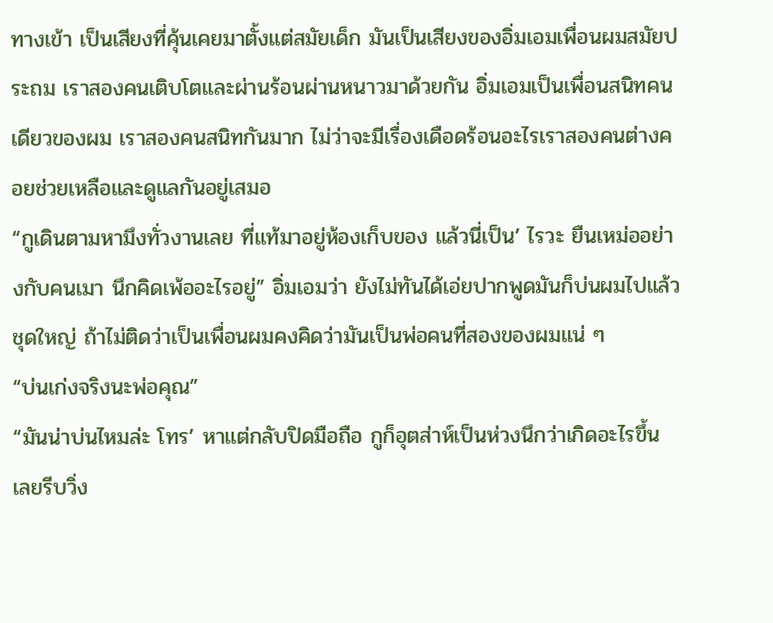ทางเข้า เป็นเสียงที่คุ้นเคยมาตั้งแต่สมัยเด็ก มันเป็นเสียงของอิ่มเอมเพื่อนผมสมัยประถม เราสองคนเติบโตและผ่านร้อนผ่านหนาวมาด้วยกัน อิ่มเอมเป็นเพื่อนสนิทคนเดียวของผม เราสองคนสนิทกันมาก ไม่ว่าจะมีเรื่องเดือดร้อนอะไรเราสองคนต่างคอยช่วยเหลือและดูแลกันอยู่เสมอ
“กูเดินตามหามึงทั่วงานเลย ที่แท้มาอยู่ห้องเก็บของ แล้วนี่เป็น’ ไรวะ ยืนเหม่ออย่างกับคนเมา นึกคิดเพ้ออะไรอยู่” อิ่มเอมว่า ยังไม่ทันได้เอ่ยปากพูดมันก็บ่นผมไปแล้วชุดใหญ่ ถ้าไม่ติดว่าเป็นเพื่อนผมคงคิดว่ามันเป็นพ่อคนที่สองของผมแน่ ๆ
“บ่นเก่งจริงนะพ่อคุณ”
“มันน่าบ่นไหมล่ะ โทร’ หาแต่กลับปิดมือถือ กูก็อุตส่าห์เป็นห่วงนึกว่าเกิดอะไรขึ้น เลยรีบวิ่ง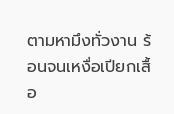ตามหามึงทั่วงาน ร้อนจนเหงื่อเปียกเสื้อ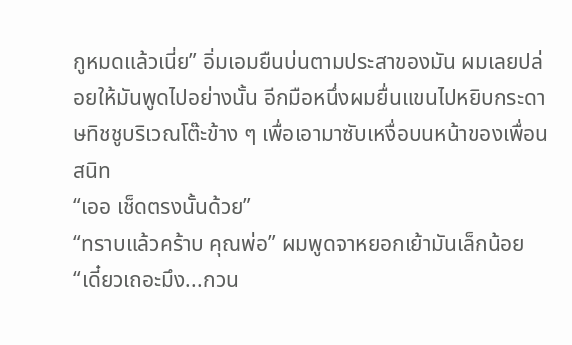กูหมดแล้วเนี่ย” อิ่มเอมยืนบ่นตามประสาของมัน ผมเลยปล่อยให้มันพูดไปอย่างนั้น อีกมือหนึ่งผมยื่นแขนไปหยิบกระดาษทิชชูบริเวณโต๊ะข้าง ๆ เพื่อเอามาซับเหงื่อบนหน้าของเพื่อนสนิท
“เออ เช็ดตรงนั้นด้วย”
“ทราบแล้วคร้าบ คุณพ่อ” ผมพูดจาหยอกเย้ามันเล็กน้อย
“เดี๋ยวเถอะมึง...กวน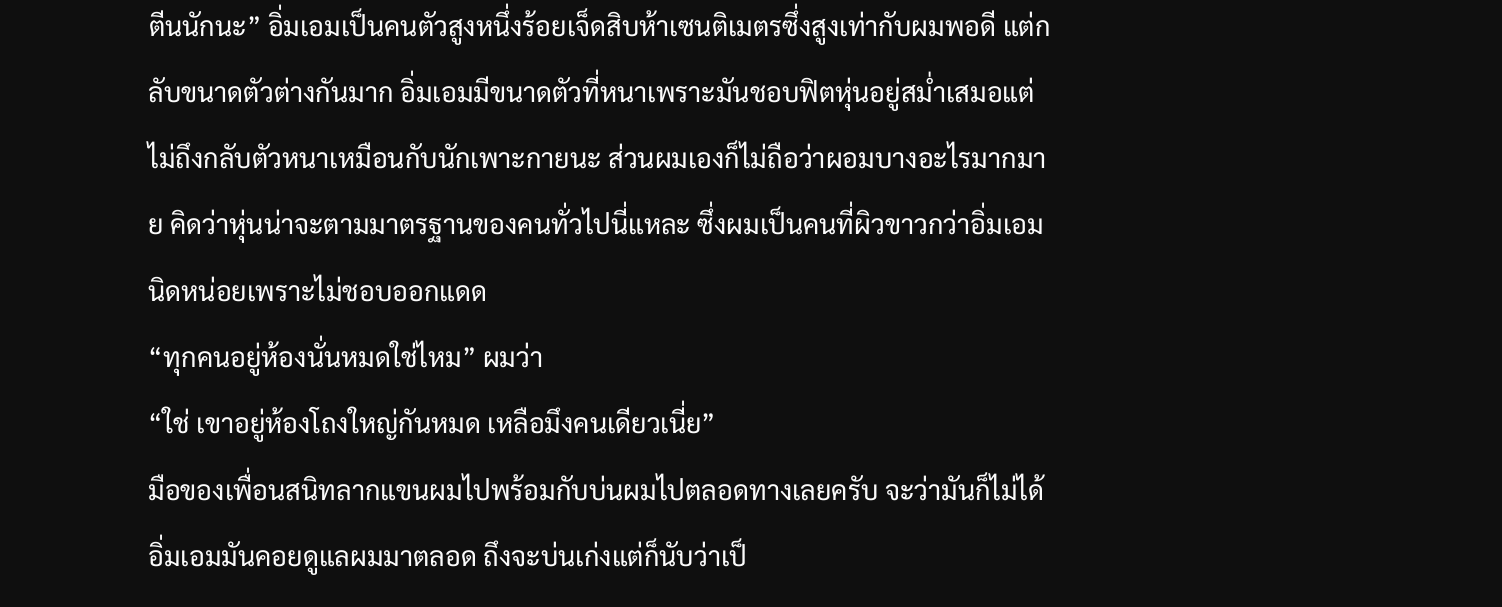ตีนนักนะ” อิ่มเอมเป็นคนตัวสูงหนึ่งร้อยเจ็ดสิบห้าเซนติเมตรซึ่งสูงเท่ากับผมพอดี แต่กลับขนาดตัวต่างกันมาก อิ่มเอมมีขนาดตัวที่หนาเพราะมันชอบฟิตหุ่นอยู่สม่ำเสมอแต่ไม่ถึงกลับตัวหนาเหมือนกับนักเพาะกายนะ ส่วนผมเองก็ไม่ถือว่าผอมบางอะไรมากมาย คิดว่าหุ่นน่าจะตามมาตรฐานของคนทั่วไปนี่แหละ ซึ่งผมเป็นคนที่ผิวขาวกว่าอิ่มเอมนิดหน่อยเพราะไม่ชอบออกแดด
“ทุกคนอยู่ห้องนั่นหมดใช่ไหม” ผมว่า
“ใช่ เขาอยู่ห้องโถงใหญ่กันหมด เหลือมึงคนเดียวเนี่ย”
มือของเพื่อนสนิทลากแขนผมไปพร้อมกับบ่นผมไปตลอดทางเลยครับ จะว่ามันก็ไม่ได้ อิ่มเอมมันคอยดูแลผมมาตลอด ถึงจะบ่นเก่งแต่ก็นับว่าเป็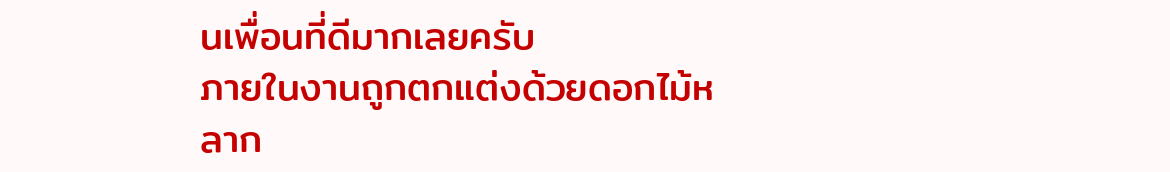นเพื่อนที่ดีมากเลยครับ
ภายในงานถูกตกแต่งด้วยดอกไม้หลาก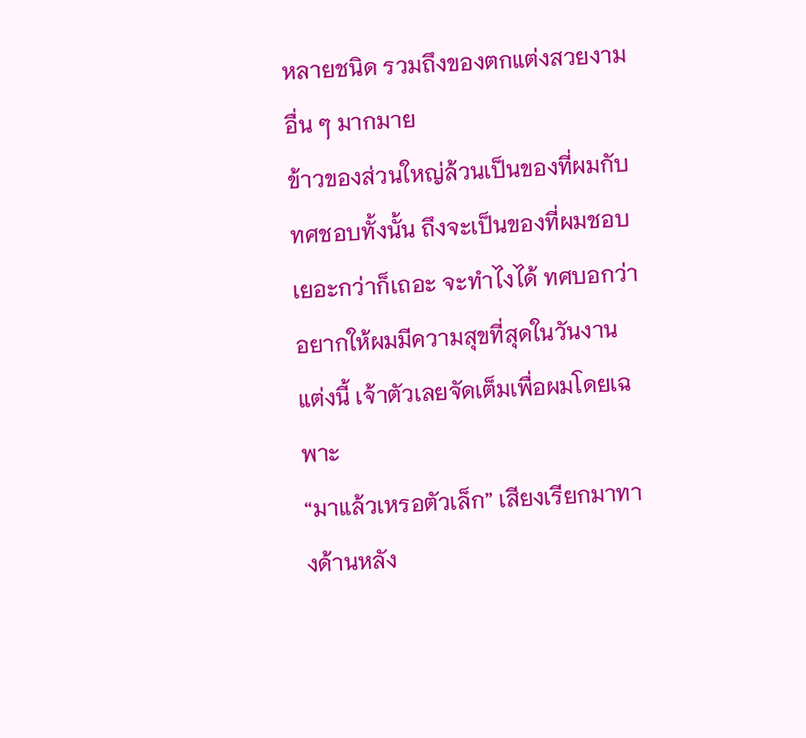หลายชนิด รวมถึงของตกแต่งสวยงามอื่น ๆ มากมาย
ข้าวของส่วนใหญ่ล้วนเป็นของที่ผมกับทศชอบทั้งนั้น ถึงจะเป็นของที่ผมชอบเยอะกว่าก็เถอะ จะทำไงได้ ทศบอกว่าอยากให้ผมมีความสุขที่สุดในวันงานแต่งนี้ เจ้าตัวเลยจัดเต็มเพื่อผมโดยเฉพาะ
“มาแล้วเหรอตัวเล็ก” เสียงเรียกมาทางด้านหลัง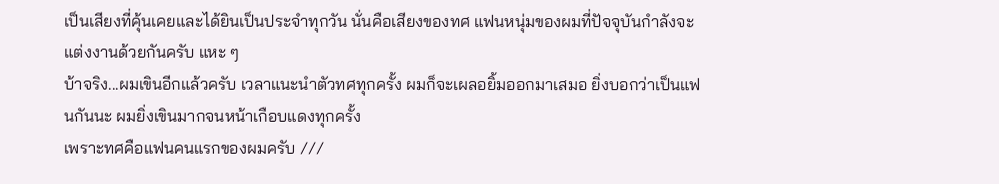เป็นเสียงที่คุ้นเคยและได้ยินเป็นประจำทุกวัน นั่นคือเสียงของทศ แฟนหนุ่มของผมที่ปัจจุบันกำลังจะแต่งงานด้วยกันครับ แหะ ๆ
บ้าจริง...ผมเขินอีกแล้วครับ เวลาแนะนำตัวทศทุกครั้ง ผมก็จะเผลอยิ้มออกมาเสมอ ยิ่งบอกว่าเป็นแฟนกันนะ ผมยิ่งเขินมากจนหน้าเกือบแดงทุกครั้ง
เพราะทศคือแฟนคนแรกของผมครับ ///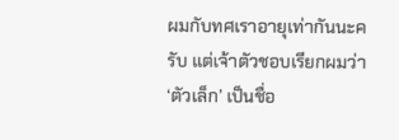ผมกับทศเราอายุเท่ากันนะครับ แต่เจ้าตัวชอบเรียกผมว่า ‘ตัวเล็ก’ เป็นชื่อ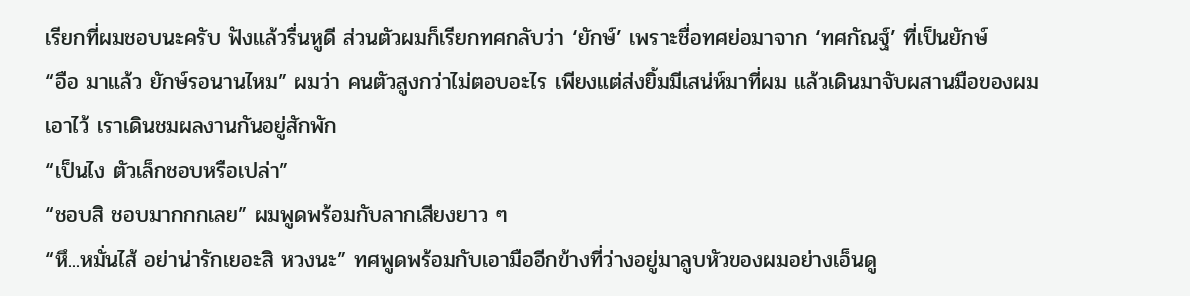เรียกที่ผมชอบนะครับ ฟังแล้วรื่นหูดี ส่วนตัวผมก็เรียกทศกลับว่า ‘ยักษ์’ เพราะชื่อทศย่อมาจาก ‘ทศกัณฐ์’ ที่เป็นยักษ์
“อือ มาแล้ว ยักษ์รอนานไหม” ผมว่า คนตัวสูงกว่าไม่ตอบอะไร เพียงแต่ส่งยิ้มมีเสน่ห์มาที่ผม แล้วเดินมาจับผสานมือของผมเอาไว้ เราเดินชมผลงานกันอยู่สักพัก
“เป็นไง ตัวเล็กชอบหรือเปล่า”
“ชอบสิ ชอบมากกกเลย” ผมพูดพร้อมกับลากเสียงยาว ๆ
“หึ...หมั่นไส้ อย่าน่ารักเยอะสิ หวงนะ” ทศพูดพร้อมกับเอามืออีกข้างที่ว่างอยู่มาลูบหัวของผมอย่างเอ็นดู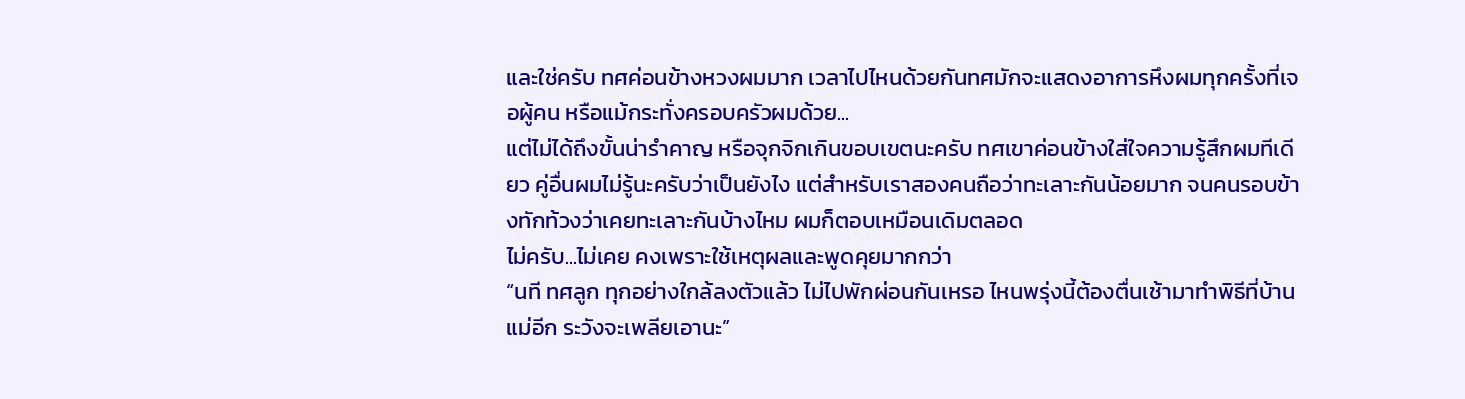และใช่ครับ ทศค่อนข้างหวงผมมาก เวลาไปไหนด้วยกันทศมักจะแสดงอาการหึงผมทุกครั้งที่เจอผู้คน หรือแม้กระทั่งครอบครัวผมด้วย...
แต่ไม่ได้ถึงขั้นน่ารำคาญ หรือจุกจิกเกินขอบเขตนะครับ ทศเขาค่อนข้างใส่ใจความรู้สึกผมทีเดียว คู่อื่นผมไม่รู้นะครับว่าเป็นยังไง แต่สำหรับเราสองคนถือว่าทะเลาะกันน้อยมาก จนคนรอบข้างทักท้วงว่าเคยทะเลาะกันบ้างไหม ผมก็ตอบเหมือนเดิมตลอด
ไม่ครับ...ไม่เคย คงเพราะใช้เหตุผลและพูดคุยมากกว่า
“นที ทศลูก ทุกอย่างใกล้ลงตัวแล้ว ไม่ไปพักผ่อนกันเหรอ ไหนพรุ่งนี้ต้องตื่นเช้ามาทำพิธีที่บ้านแม่อีก ระวังจะเพลียเอานะ”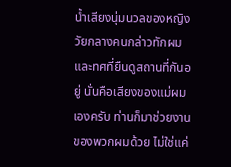น้ำเสียงนุ่มนวลของหญิงวัยกลางคนกล่าวทักผม และทศที่ยืนดูสถานที่กันอยู่ นั่นคือเสียงของแม่ผมเองครับ ท่านก็มาช่วยงานของพวกผมด้วย ไม่ใช่แค่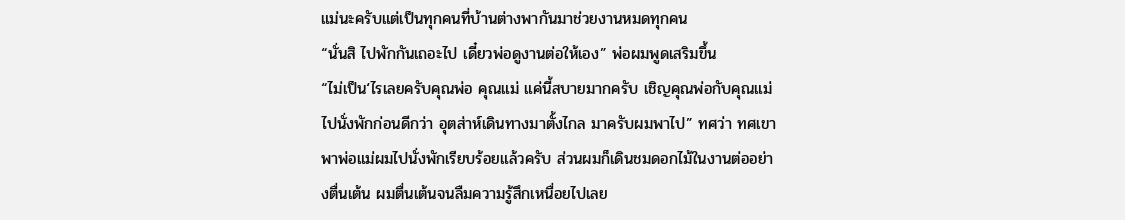แม่นะครับแต่เป็นทุกคนที่บ้านต่างพากันมาช่วยงานหมดทุกคน
“นั่นสิ ไปพักกันเถอะไป เดี๋ยวพ่อดูงานต่อให้เอง” พ่อผมพูดเสริมขึ้น
“ไม่เป็น‘ไรเลยครับคุณพ่อ คุณแม่ แค่นี้สบายมากครับ เชิญคุณพ่อกับคุณแม่ไปนั่งพักก่อนดีกว่า อุตส่าห์เดินทางมาตั้งไกล มาครับผมพาไป” ทศว่า ทศเขาพาพ่อแม่ผมไปนั่งพักเรียบร้อยแล้วครับ ส่วนผมก็เดินชมดอกไม้ในงานต่ออย่างตื่นเต้น ผมตื่นเต้นจนลืมความรู้สึกเหนื่อยไปเลย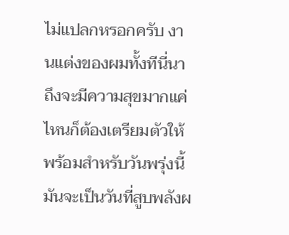ไม่แปลกหรอกครับ งานแต่งของผมทั้งทีนี่นา
ถึงจะมีความสุขมากแค่ไหนก็ต้องเตรียมตัวให้พร้อมสำหรับวันพรุ่งนี้ มันจะเป็นวันที่สูบพลังผ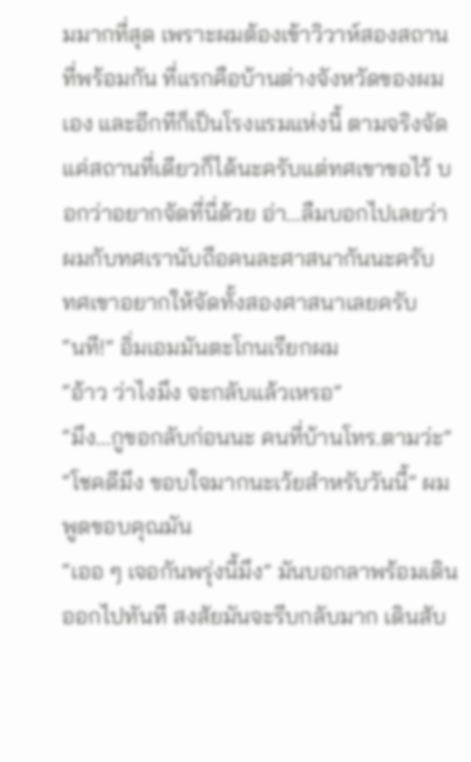มมากที่สุด เพราะผมต้องเข้าวิวาห์สองสถานที่พร้อมกัน ที่แรกคือบ้านต่างจังหวัดของผมเอง และอีกทีก็เป็นโรงแรมแห่งนี้ ตามจริงจัดแค่สถานที่เดียวก็ได้นะครับแต่ทศเขาขอไว้ บอกว่าอยากจัดที่นี่ด้วย อ่า...ลืมบอกไปเลยว่าผมกับทศเรานับถือคนละศาสนากันนะครับ
ทศเขาอยากให้จัดทั้งสองศาสนาเลยครับ
“นที!” อิ่มเอมมันตะโกนเรียกผม
“อ้าว ว่าไงมึง จะกลับแล้วเหรอ”
“มึง...กูขอกลับก่อนนะ คนที่บ้านโทร.ตามว่ะ”
“โชคดีมึง ขอบใจมากนะเว้ยสำหรับวันนี้” ผมพูดขอบคุณมัน
“เออ ๆ เจอกันพรุ่งนี้มึง” มันบอกลาพร้อมเดินออกไปทันที สงสัยมันจะรีบกลับมาก เดินสับ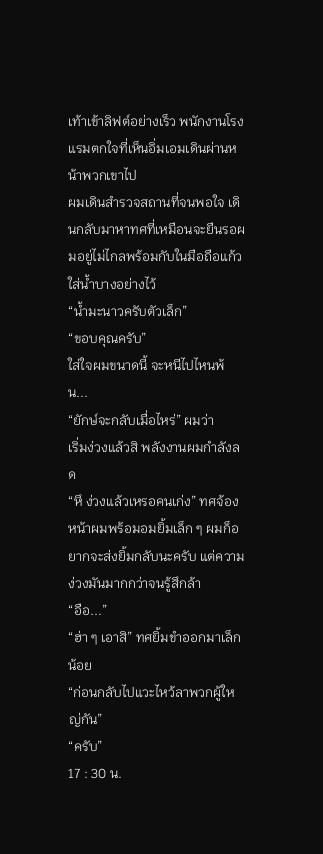เท้าเข้าลิฟต์อย่างเร็ว พนักงานโรงแรมตกใจที่เห็นอิ่มเอมเดินผ่านหน้าพวกเขาไป
ผมเดินสำรวจสถานที่จนพอใจ เดินกลับมาหาทศที่เหมือนจะยืนรอผมอยู่ไม่ไกลพร้อมกับในมือถือแก้วใส่น้ำบางอย่างไว้
“น้ำมะนาวครับตัวเล็ก”
“ขอบคุณครับ”
ใส่ใจผมขนาดนี้ จะหนีไปไหนพ้น...
“ยักษ์จะกลับเมื่อไหร่” ผมว่า
เริ่มง่วงแล้วสิ พลังงานผมกำลังลด
“หึ ง่วงแล้วเหรอคนเก่ง” ทศจ้องหน้าผมพร้อมอมยิ้มเล็ก ๆ ผมก็อยากจะส่งยิ้มกลับนะครับ แต่ความง่วงมันมากกว่าจนรู้สึกล้า
“อือ...”
“ฮ่า ๆ เอาสิ” ทศยิ้มขำออกมาเล็กน้อย
“ก่อนกลับไปแวะไหว้ลาพวกผู้ใหญ่กัน”
“ครับ”
17 : 30 น.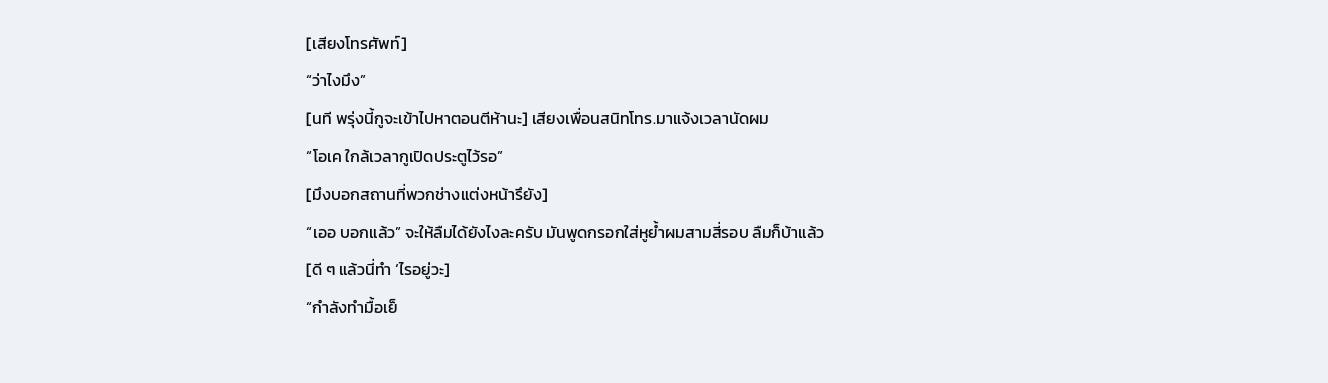[เสียงโทรศัพท์]
“ว่าไงมึง”
[นที พรุ่งนี้กูจะเข้าไปหาตอนตีห้านะ] เสียงเพื่อนสนิทโทร.มาแจ้งเวลานัดผม
“โอเค ใกล้เวลากูเปิดประตูไว้รอ”
[มึงบอกสถานที่พวกช่างแต่งหน้ารึยัง]
“เออ บอกแล้ว” จะให้ลืมได้ยังไงละครับ มันพูดกรอกใส่หูย้ำผมสามสี่รอบ ลืมก็บ้าแล้ว
[ดี ๆ แล้วนี่ทำ ‘ไรอยู่วะ]
“กำลังทำมื้อเย็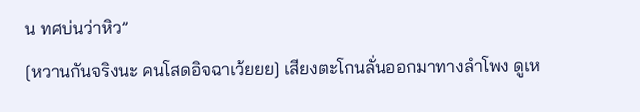น ทศบ่นว่าหิว”
[หวานกันจริงนะ คนโสดอิจฉาเว้ยยย] เสียงตะโกนลั่นออกมาทางลำโพง ดูเห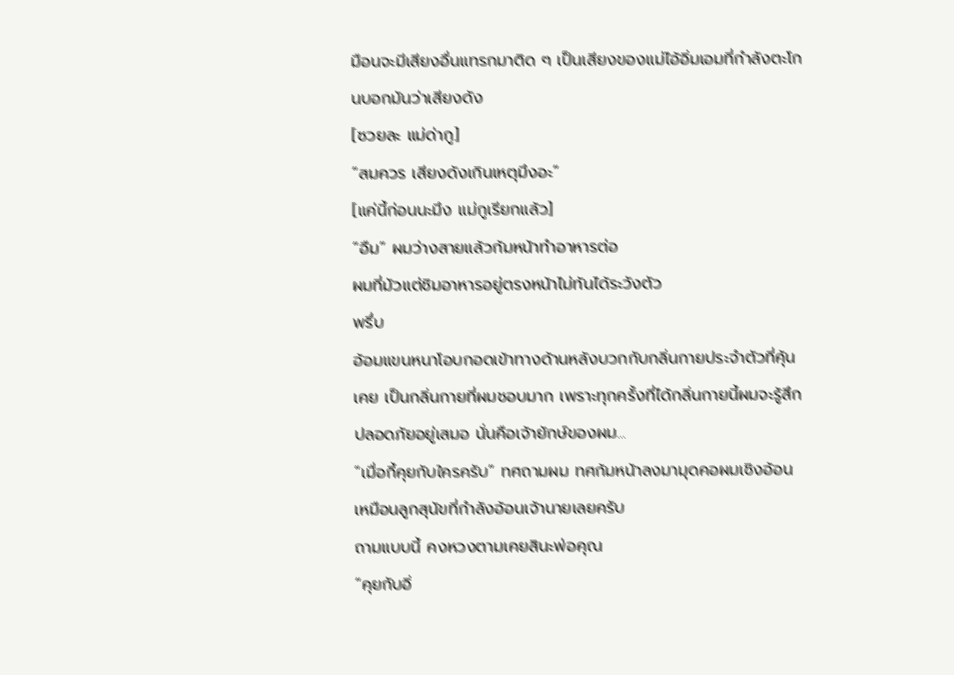มือนจะมีเสียงอื่นแทรกมาติด ๆ เป็นเสียงของแม่ไอ้อิ่มเอมที่กำลังตะโกนบอกมันว่าเสียงดัง
[ซวยละ แม่ด่ากู]
“สมควร เสียงดังเกินเหตุมึงอะ”
[แค่นี้ก่อนนะมึง แม่กูเรียกแล้ว]
“อืม” ผมว่างสายแล้วก้มหน้าทำอาหารต่อ
ผมที่มัวแต่ชิมอาหารอยู่ตรงหน้าไม่ทันได้ระวังตัว
พรึ่บ
อ้อมแขนหนาโอบกอดเข้าทางด้านหลังบวกกับกลิ่นกายประจำตัวที่คุ้นเคย เป็นกลิ่นกายที่ผมชอบมาก เพราะทุกครั้งที่ได้กลิ่นกายนี้ผมจะรู้สึกปลอดภัยอยู่เสมอ นั่นคือเจ้ายักษ์ของผม...
“เมื่อกี้คุยกับใครครับ” ทศถามผม ทศก้มหน้าลงมามุดคอผมเชิงอ้อนเหมือนลูกสุนัขที่กำลังอ้อนเจ้านายเลยครับ
ถามแบบนี้ คงหวงตามเคยสินะพ่อคุณ
“คุยกับอิ่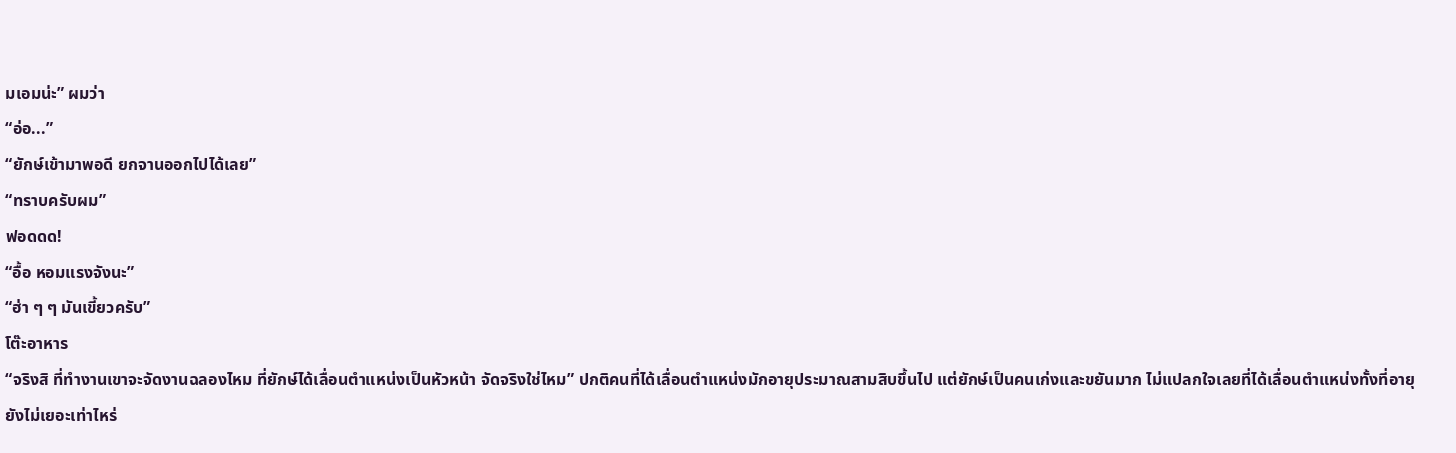มเอมน่ะ” ผมว่า
“อ่อ...”
“ยักษ์เข้ามาพอดี ยกจานออกไปได้เลย”
“ทราบครับผม”
ฟอดดด!
“อื้อ หอมแรงจังนะ”
“ฮ่า ๆ ๆ มันเขี้ยวครับ”
โต๊ะอาหาร
“จริงสิ ที่ทำงานเขาจะจัดงานฉลองไหม ที่ยักษ์ได้เลื่อนตำแหน่งเป็นหัวหน้า จัดจริงใช่ไหม” ปกติคนที่ได้เลื่อนตำแหน่งมักอายุประมาณสามสิบขึ้นไป แต่ยักษ์เป็นคนเก่งและขยันมาก ไม่แปลกใจเลยที่ได้เลื่อนตำแหน่งทั้งที่อายุยังไม่เยอะเท่าไหร่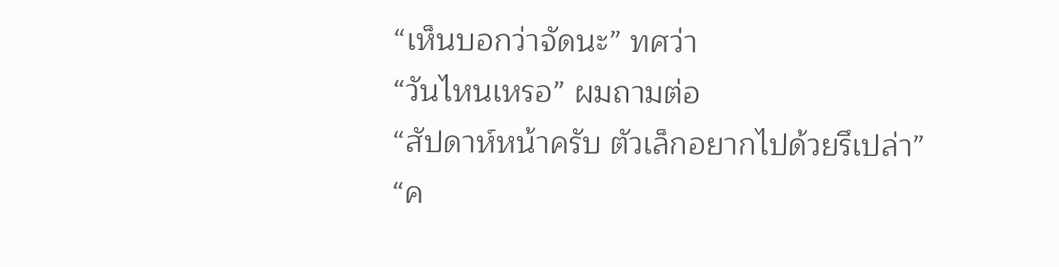“เห็นบอกว่าจัดนะ” ทศว่า
“วันไหนเหรอ” ผมถามต่อ
“สัปดาห์หน้าครับ ตัวเล็กอยากไปด้วยรึเปล่า”
“ค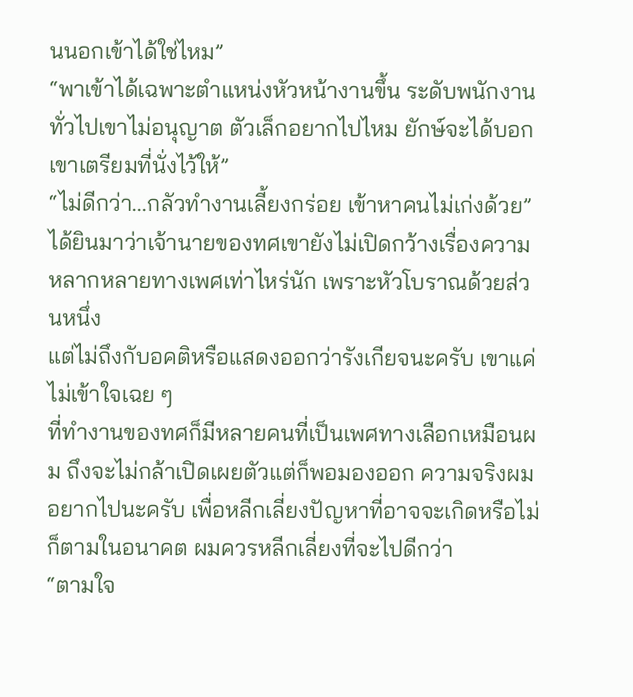นนอกเข้าได้ใช่ไหม”
“พาเข้าได้เฉพาะตำแหน่งหัวหน้างานขึ้น ระดับพนักงานทั่วไปเขาไม่อนุญาต ตัวเล็กอยากไปไหม ยักษ์จะได้บอกเขาเตรียมที่นั่งไว้ให้”
“ไม่ดีกว่า...กลัวทำงานเลี้ยงกร่อย เข้าหาคนไม่เก่งด้วย”
ได้ยินมาว่าเจ้านายของทศเขายังไม่เปิดกว้างเรื่องความหลากหลายทางเพศเท่าไหร่นัก เพราะหัวโบราณด้วยส่วนหนึ่ง
แต่ไม่ถึงกับอคติหรือแสดงออกว่ารังเกียจนะครับ เขาแค่ไม่เข้าใจเฉย ๆ
ที่ทำงานของทศก็มีหลายคนที่เป็นเพศทางเลือกเหมือนผม ถึงจะไม่กล้าเปิดเผยตัวแต่ก็พอมองออก ความจริงผมอยากไปนะครับ เพื่อหลีกเลี่ยงปัญหาที่อาจจะเกิดหรือไม่ก็ตามในอนาคต ผมควรหลีกเลี่ยงที่จะไปดีกว่า
“ตามใจ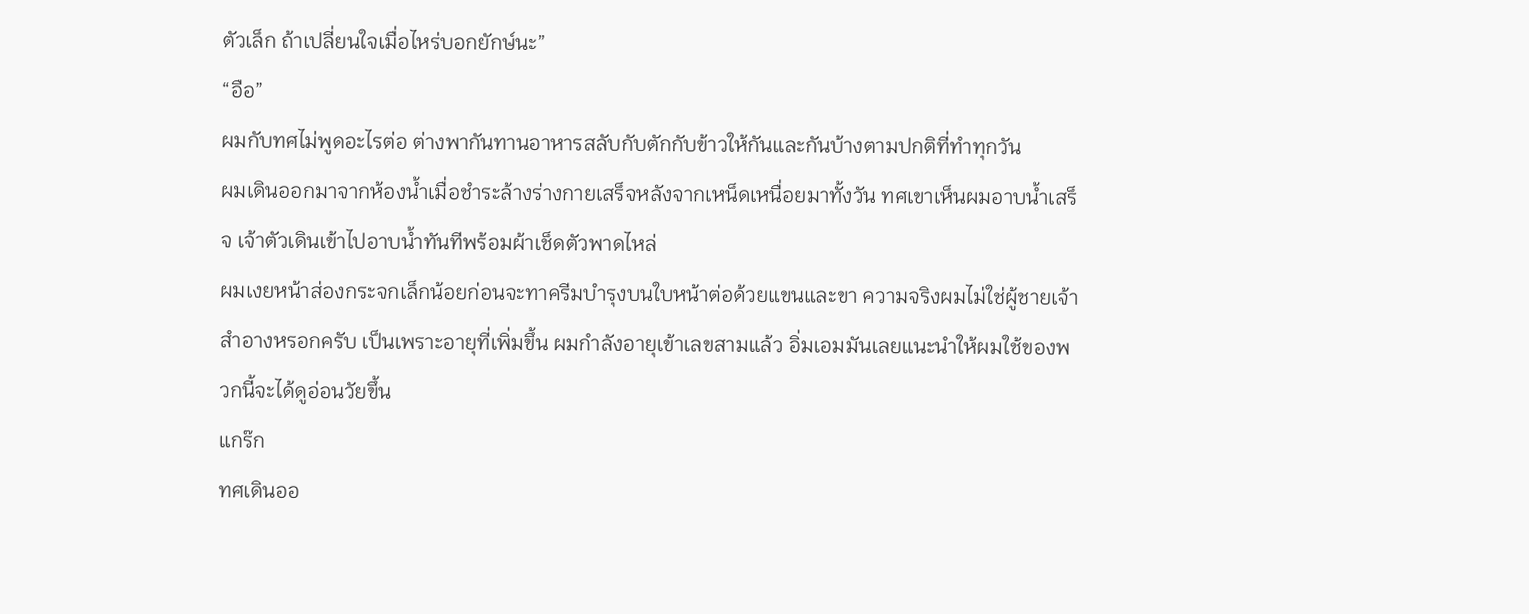ตัวเล็ก ถ้าเปลี่ยนใจเมื่อไหร่บอกยักษ์นะ”
“อือ”
ผมกับทศไม่พูดอะไรต่อ ต่างพากันทานอาหารสลับกับตักกับข้าวให้กันและกันบ้างตามปกติที่ทำทุกวัน
ผมเดินออกมาจากห้องน้ำเมื่อชำระล้างร่างกายเสร็จหลังจากเหน็ดเหนื่อยมาทั้งวัน ทศเขาเห็นผมอาบน้ำเสร็จ เจ้าตัวเดินเข้าไปอาบน้ำทันทีพร้อมผ้าเช็ดตัวพาดไหล่
ผมเงยหน้าส่องกระจกเล็กน้อยก่อนจะทาครีมบำรุงบนใบหน้าต่อด้วยแขนและขา ความจริงผมไม่ใช่ผู้ชายเจ้าสำอางหรอกครับ เป็นเพราะอายุที่เพิ่มขึ้น ผมกำลังอายุเข้าเลขสามแล้ว อิ่มเอมมันเลยแนะนำให้ผมใช้ของพวกนี้จะได้ดูอ่อนวัยขึ้น
แกร๊ก
ทศเดินออ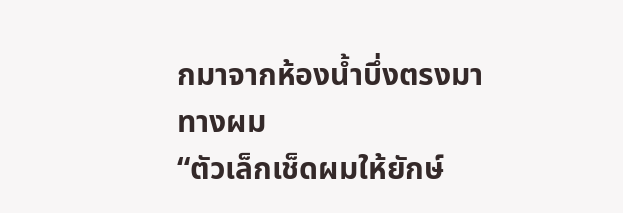กมาจากห้องน้ำบึ่งตรงมาทางผม
“ตัวเล็กเช็ดผมให้ยักษ์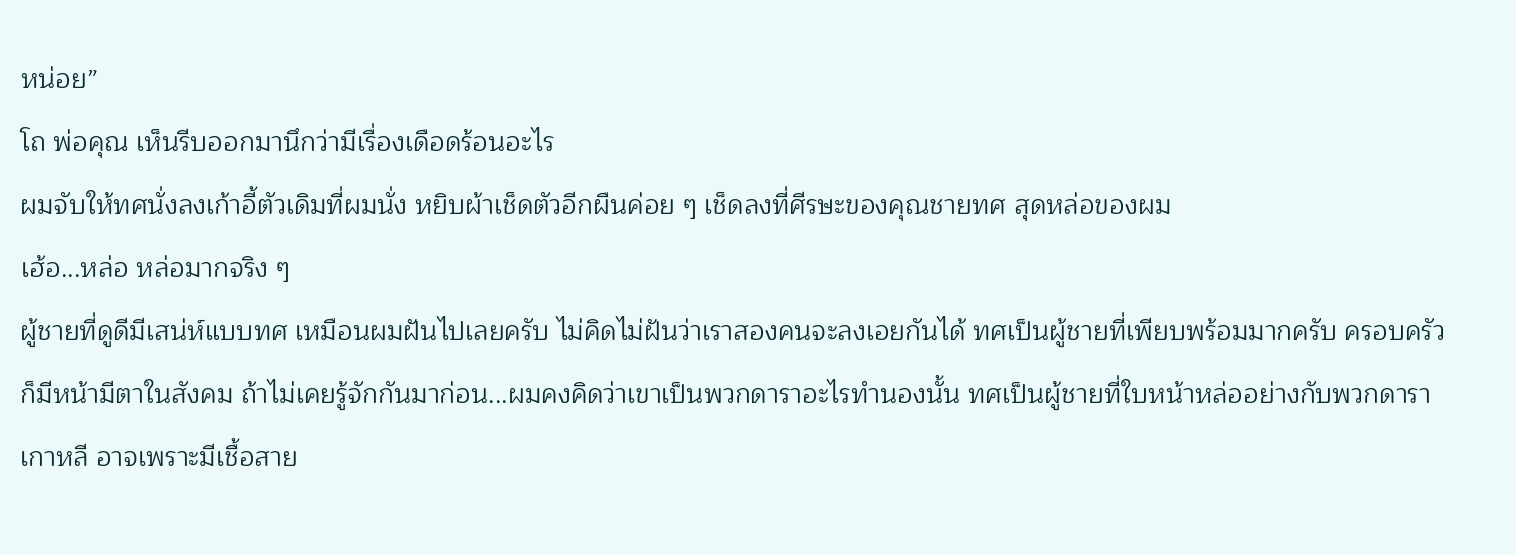หน่อย”
โถ พ่อคุณ เห็นรีบออกมานึกว่ามีเรื่องเดือดร้อนอะไร
ผมจับให้ทศนั่งลงเก้าอี้ตัวเดิมที่ผมนั่ง หยิบผ้าเช็ดตัวอีกผืนค่อย ๆ เช็ดลงที่ศีรษะของคุณชายทศ สุดหล่อของผม
เฮ้อ...หล่อ หล่อมากจริง ๆ
ผู้ชายที่ดูดีมีเสน่ห์แบบทศ เหมือนผมฝันไปเลยครับ ไม่คิดไม่ฝันว่าเราสองคนจะลงเอยกันได้ ทศเป็นผู้ชายที่เพียบพร้อมมากครับ ครอบครัวก็มีหน้ามีตาในสังคม ถ้าไม่เคยรู้จักกันมาก่อน...ผมคงคิดว่าเขาเป็นพวกดาราอะไรทำนองนั้น ทศเป็นผู้ชายที่ใบหน้าหล่ออย่างกับพวกดาราเกาหลี อาจเพราะมีเชื้อสาย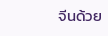จีนด้วย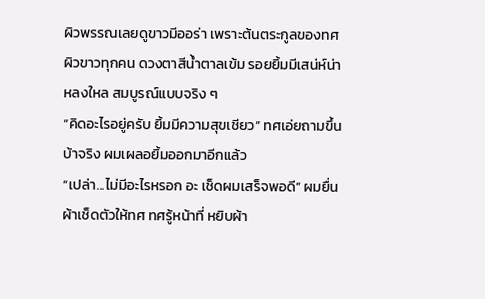ผิวพรรณเลยดูขาวมีออร่า เพราะต้นตระกูลของทศผิวขาวทุกคน ดวงตาสีน้ำตาลเข้ม รอยยิ้มมีเสน่ห์น่าหลงใหล สมบูรณ์แบบจริง ๆ
“คิดอะไรอยู่ครับ ยิ้มมีความสุขเชียว” ทศเอ่ยถามขึ้น
บ้าจริง ผมเผลอยิ้มออกมาอีกแล้ว
“เปล่า...ไม่มีอะไรหรอก อะ เช็ดผมเสร็จพอดี” ผมยื่นผ้าเช็ดตัวให้ทศ ทศรู้หน้าที่ หยิบผ้า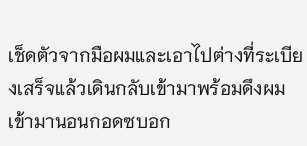เช็ดตัวจากมือผมและเอาไปต่างที่ระเบียงเสร็จแล้วเดินกลับเข้ามาพร้อมดึงผมเข้ามานอนกอดซบอก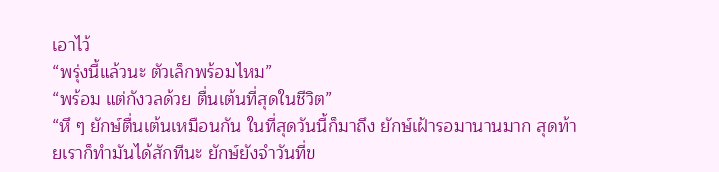เอาไว้
“พรุ่งนี้แล้วนะ ตัวเล็กพร้อมไหม”
“พร้อม แต่กังวลด้วย ตื่นเต้นที่สุดในชีวิต”
“หึ ๆ ยักษ์ตื่นเต้นเหมือนกัน ในที่สุดวันนี้ก็มาถึง ยักษ์เฝ้ารอมานานมาก สุดท้ายเราก็ทำมันได้สักทีนะ ยักษ์ยังจำวันที่ข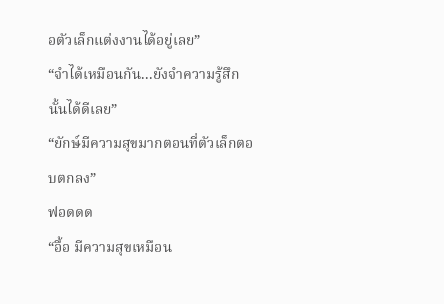อตัวเล็กแต่งงานได้อยู่เลย”
“จำได้เหมือนกัน...ยังจำความรู้สึกนั้นได้ดีเลย”
“ยักษ์มีความสุขมากตอนที่ตัวเล็กตอบตกลง”
ฟอดดด
“อื้อ มีความสุขเหมือน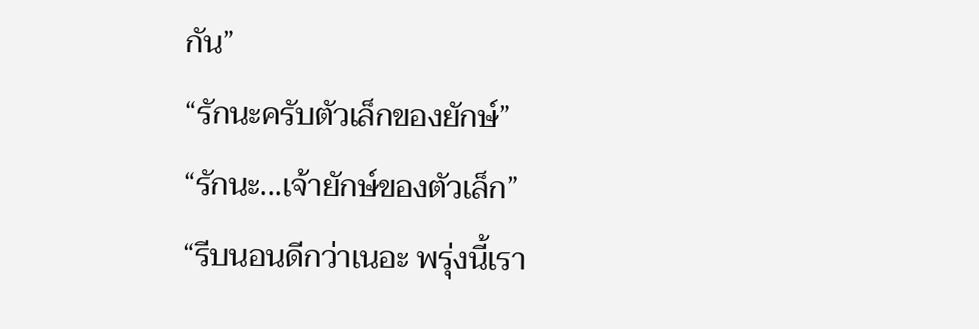กัน”
“รักนะครับตัวเล็กของยักษ์”
“รักนะ...เจ้ายักษ์ของตัวเล็ก”
“รีบนอนดีกว่าเนอะ พรุ่งนี้เรา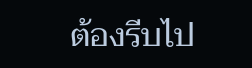ต้องรีบไป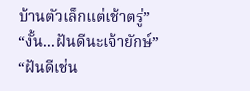บ้านตัวเล็กแต่เช้าตรู่”
“งั้น...ฝันดีนะเจ้ายักษ์”
“ฝันดีเช่น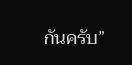กันครับ”